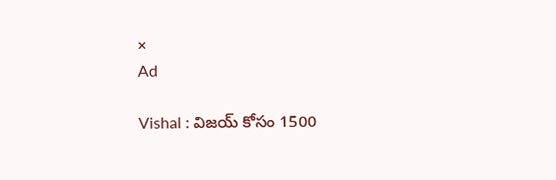×
Ad

Vishal : విజయ్ కోసం 1500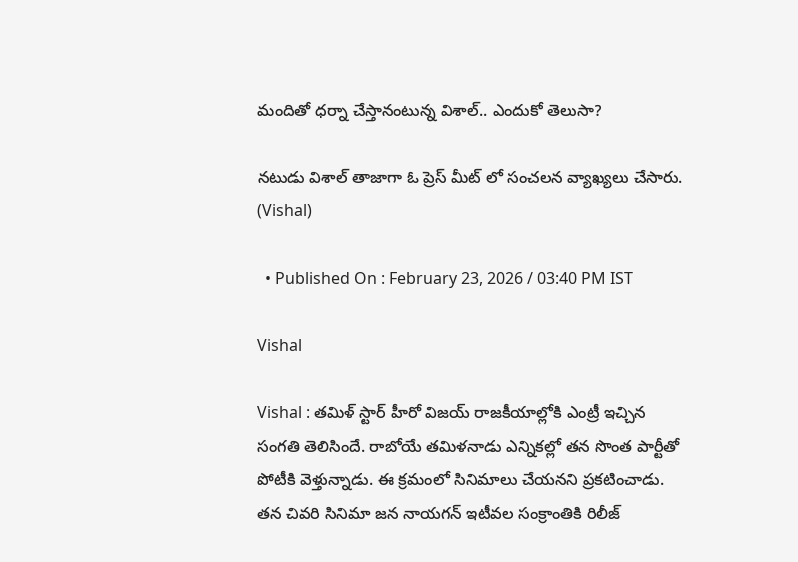మందితో ధర్నా చేస్తానంటున్న విశాల్.. ఎందుకో తెలుసా?

నటుడు విశాల్ తాజాగా ఓ ప్రెస్ మీట్ లో సంచలన వ్యాఖ్యలు చేసారు. (Vishal)

  • Published On : February 23, 2026 / 03:40 PM IST

Vishal

Vishal : తమిళ్ స్టార్ హీరో విజయ్ రాజకీయాల్లోకి ఎంట్రీ ఇచ్చిన సంగతి తెలిసిందే. రాబోయే తమిళనాడు ఎన్నికల్లో తన సొంత పార్టీతో పోటీకి వెళ్తున్నాడు. ఈ క్రమంలో సినిమాలు చేయనని ప్రకటించాడు. తన చివరి సినిమా జన నాయగన్ ఇటీవల సంక్రాంతికి రిలీజ్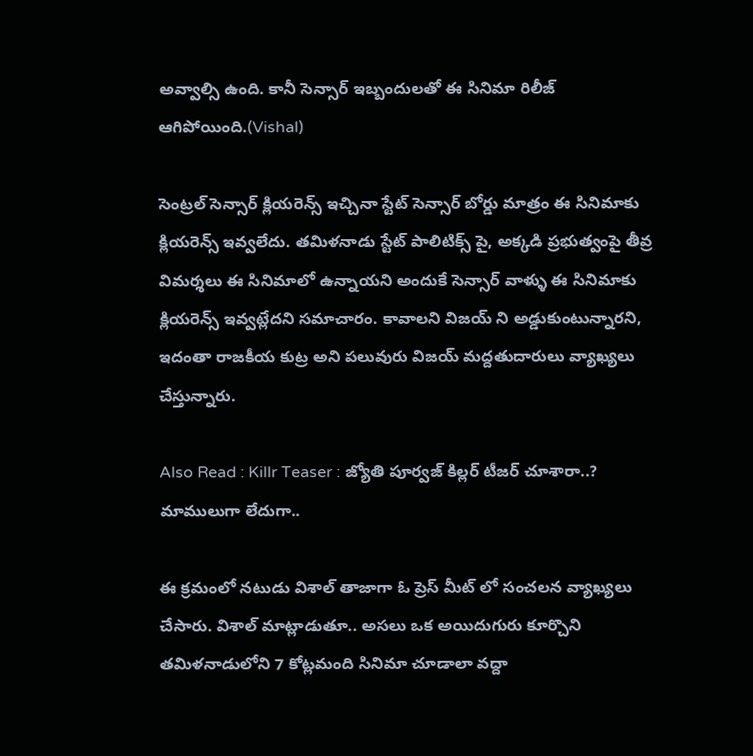అవ్వాల్సి ఉంది. కానీ సెన్సార్ ఇబ్బందులతో ఈ సినిమా రిలీజ్ ఆగిపోయింది.(Vishal)

సెంట్రల్ సెన్సార్ క్లియరెన్స్ ఇచ్చినా స్టేట్ సెన్సార్ బోర్డు మాత్రం ఈ సినిమాకు క్లియరెన్స్ ఇవ్వలేదు. తమిళనాడు స్టేట్ పాలిటిక్స్ పై, అక్కడి ప్రభుత్వంపై తీవ్ర విమర్శలు ఈ సినిమాలో ఉన్నాయని అందుకే సెన్సార్ వాళ్ళు ఈ సినిమాకు క్లియరెన్స్ ఇవ్వట్లేదని సమాచారం. కావాలని విజయ్ ని అడ్డుకుంటున్నారని, ఇదంతా రాజకీయ కుట్ర అని పలువురు విజయ్ మద్దతుదారులు వ్యాఖ్యలు చేస్తున్నారు.

Also Read : Killr Teaser : జ్యోతి పూర్వజ్ కిల్లర్ టీజర్ చూశారా..? మాములుగా లేదుగా..

ఈ క్రమంలో నటుడు విశాల్ తాజాగా ఓ ప్రెస్ మీట్ లో సంచలన వ్యాఖ్యలు చేసారు. విశాల్ మాట్లాడుతూ.. అసలు ఒక అయిదుగురు కూర్చొని తమిళనాడులోని 7 కోట్లమంది సినిమా చూడాలా వద్దా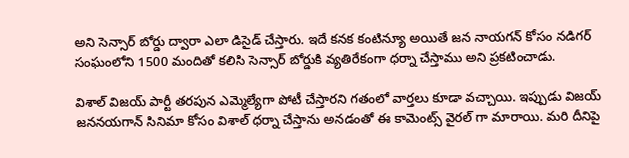అని సెన్సార్ బోర్డు ద్వారా ఎలా డిసైడ్ చేస్తారు. ఇదే కనక కంటిన్యూ అయితే జన నాయగన్ కోసం నడిగర్ సంఘంలోని 1500 మందితో కలిసి సెన్సార్ బోర్డుకి వ్యతిరేకంగా ధర్నా చేస్తాము అని ప్రకటించాడు.

విశాల్ విజయ్ పార్టీ తరపున ఎమ్మెల్యేగా పోటీ చేస్తారని గతంలో వార్తలు కూడా వచ్చాయి. ఇప్పుడు విజయ్ జననయగాన్ సినిమా కోసం విశాల్ ధర్నా చేస్తాను అనడంతో ఈ కామెంట్స్ వైరల్ గా మారాయి. మరి దీనిపై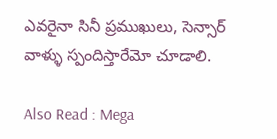ఎవరైనా సినీ ప్రముఖులు, సెన్సార్ వాళ్ళు స్పందిస్తారేమో చూడాలి.

Also Read : Mega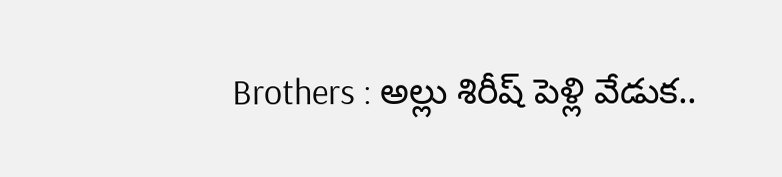Brothers : అల్లు శిరీష్ పెళ్లి వేడుక..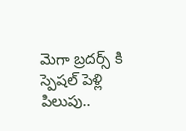మెగా బ్రదర్స్ కి స్పెషల్ పెళ్లి పిలుపు..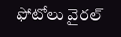ఫోటోలు వైరల్